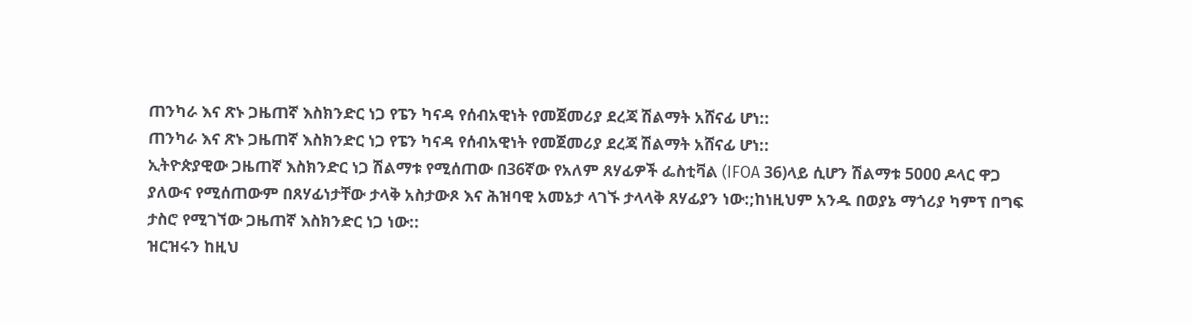ጠንካራ እና ጽኑ ጋዜጠኛ እስክንድር ነጋ የፔን ካናዳ የሰብአዊነት የመጀመሪያ ደረጃ ሽልማት አሸናፊ ሆነ::
ጠንካራ እና ጽኑ ጋዜጠኛ እስክንድር ነጋ የፔን ካናዳ የሰብአዊነት የመጀመሪያ ደረጃ ሽልማት አሸናፊ ሆነ::
ኢትዮጵያዊው ጋዜጠኛ እስክንድር ነጋ ሽልማቱ የሚሰጠው በ36ኛው የአለም ጸሃፊዎች ፌስቲቫል (IFOA 36)ላይ ሲሆን ሽልማቱ 5000 ዶላር ዋጋ ያለውና የሚሰጠውም በጸሃፊነታቸው ታላቅ አስታውጾ እና ሕዝባዊ አመኔታ ላገኙ ታላላቅ ጸሃፊያን ነው:;ከነዚህም አንዱ በወያኔ ማጎሪያ ካምፕ በግፍ ታስሮ የሚገኘው ጋዜጠኛ እስክንድር ነጋ ነው::
ዝርዝሩን ከዚህ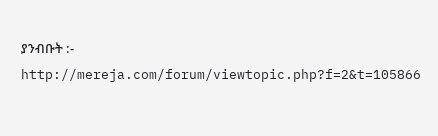ያንብቡት :- http://mereja.com/forum/viewtopic.php?f=2&t=105866